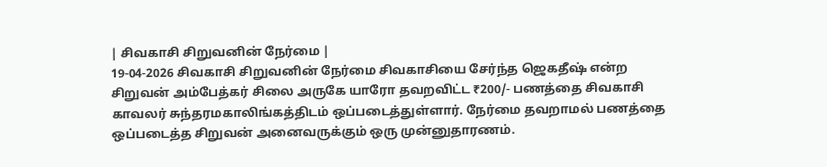| சிவகாசி சிறுவனின் நேர்மை |
19-04-2026 சிவகாசி சிறுவனின் நேர்மை சிவகாசியை சேர்ந்த ஜெகதீஷ் என்ற சிறுவன் அம்பேத்கர் சிலை அருகே யாரோ தவறவிட்ட ₹200/- பணத்தை சிவகாசி காவலர் சுந்தரமகாலிங்கத்திடம் ஒப்படைத்துள்ளார். நேர்மை தவறாமல் பணத்தை ஒப்படைத்த சிறுவன் அனைவருக்கும் ஒரு முன்னுதாரணம்.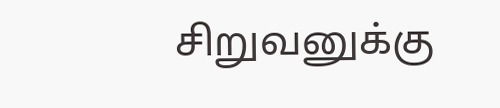சிறுவனுக்கு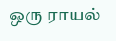ஒரு ராயல்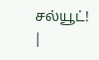சல்யூட்! |